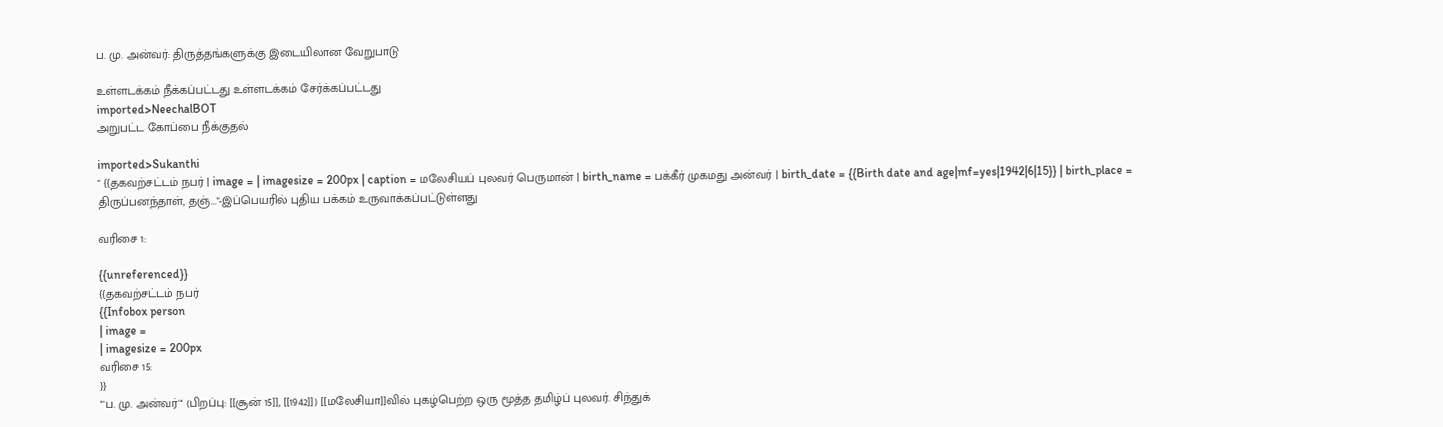ப. மு. அன்வர்: திருத்தங்களுக்கு இடையிலான வேறுபாடு

உள்ளடக்கம் நீக்கப்பட்டது உள்ளடக்கம் சேர்க்கப்பட்டது
imported>NeechalBOT
அறுபட்ட கோப்பை நீக்குதல்

imported>Sukanthi
" {{தகவற்சட்டம் நபர் | image = | imagesize = 200px | caption = மலேசியப் புலவர் பெருமான் | birth_name = பக்கீர் முகமது அன்வர் | birth_date = {{Birth date and age|mf=yes|1942|6|15}} | birth_place = திருப்பனந்தாள், தஞ்..."-இப்பெயரில் புதிய பக்கம் உருவாக்கப்பட்டுள்ளது

வரிசை 1:

{{unreferenced}}
{{தகவற்சட்டம் நபர்
{{Infobox person
| image =
| imagesize = 200px
வரிசை 15:
}}
'''ப. மு. அன்வர்''' (பிறப்பு: [[சூன் 15]], [[1942]]) [[மலேசியா]]வில் புகழ்பெற்ற ஒரு மூத்த தமிழ்ப் புலவர். சிந்துக்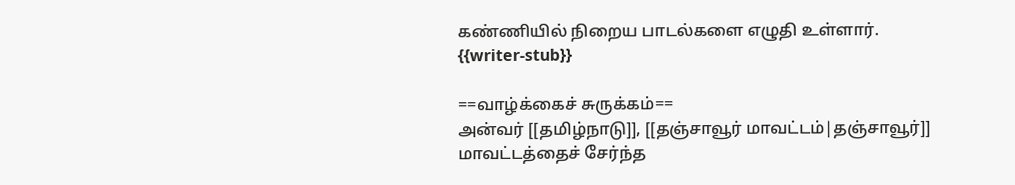கண்ணியில் நிறைய பாடல்களை எழுதி உள்ளார்.
{{writer-stub}}

==வாழ்க்கைச் சுருக்கம்==
அன்வர் [[தமிழ்நாடு]], [[தஞ்சாவூர் மாவட்டம்|தஞ்சாவூர்]] மாவட்டத்தைச் சேர்ந்த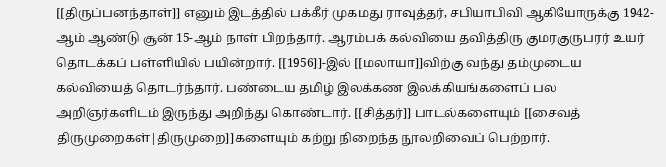[[திருப்பனந்தாள்]] எனும் இடத்தில் பக்கீர் முகமது ராவுத்தர், சபியாபிவி ஆகியோருக்கு 1942-ஆம் ஆண்டு சூன் 15-ஆம் நாள் பிறந்தார். ஆரம்பக் கல்வியை தவித்திரு குமரகுருபரர் உயர் தொடக்கப் பள்ளியில் பயின்றார். [[1956]]-இல் [[மலாயா]]விற்கு வந்து தம்முடைய கல்வியைத் தொடர்ந்தார். பண்டைய தமிழ் இலக்கண இலக்கியங்களைப் பல அறிஞர்களிடம் இருந்து அறிந்து கொண்டார். [[சித்தர்]] பாடல்களையும் [[சைவத் திருமுறைகள்|திருமுறை]]களையும் கற்று நிறைந்த நூலறிவைப் பெற்றார்.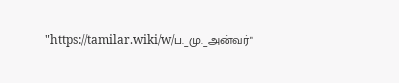"https://tamilar.wiki/w/ப._மு._அன்வர்"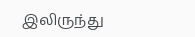இலிருந்து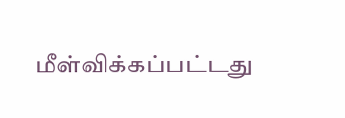மீள்விக்கப்பட்டது